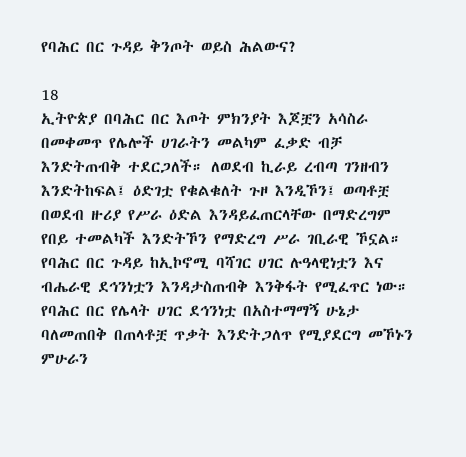የባሕር በር ጉዳይ ቅንጦት ወይስ ሕልውና?

18
ኢትዮጵያ በባሕር በር እጦት ምክንያት እጆቿን አሳስራ በመቀመጥ የሌሎች ሀገራትን መልካም ፈቃድ ብቻ እንድትጠብቅ ተደርጋለች። ለወደብ ኪራይ ረብጣ ገንዘብን እንድትከፍል፤ ዕድገቷ የቁልቁለት ጉዞ እንዲኾን፤ ወጣቶቿ በወደብ ዙሪያ የሥራ ዕድል እንዳይፈጠርላቸው በማድረግም የበይ ተመልካች እንድትኾን የማድረግ ሥራ ገቢራዊ ኾኗል።
የባሕር በር ጉዳይ ከኢኮኖሚ ባሻገር ሀገር ሉዓላዊነቷን እና ብሔራዊ ደኅንነቷን እንዳታስጠብቅ እንቅፋት የሚፈጥር ነው። የባሕር በር የሌላት ሀገር ደኅንነቷ በአስተማማኝ ሁኔታ ባለመጠበቅ በጠላቶቿ ጥቃት እንድትጋለጥ የሚያደርግ መኾኑን ምሁራን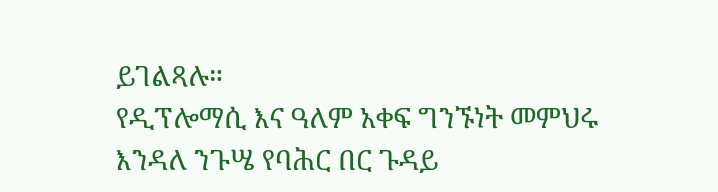ይገልጻሉ።
የዲፕሎማሲ እና ዓለም አቀፍ ግንኙነት መምህሩ እንዳለ ንጉሤ የባሕር በር ጉዳይ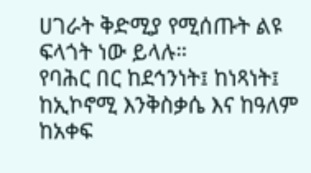ሀገራት ቅድሚያ የሚሰጡት ልዩ ፍላጎት ነው ይላሉ።
የባሕር በር ከደኅንነት፤ ከነጻነት፤ ከኢኮኖሚ እንቅስቃሴ እና ከዓለም ከአቀፍ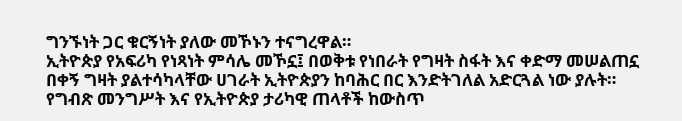ግንኙነት ጋር ቁርኝነት ያለው መኾኑን ተናግረዋል።
ኢትዮጵያ የአፍሪካ የነጻነት ምሳሌ መኾኗ፤ በወቅቱ የነበራት የግዛት ስፋት እና ቀድማ መሠልጠኗ በቀኝ ግዛት ያልተሳካላቸው ሀገራት ኢትዮጵያን ከባሕር በር እንድትገለል አድርጓል ነው ያሉት።
የግብጽ መንግሥት እና የኢትዮጵያ ታሪካዊ ጠላቶች ከውስጥ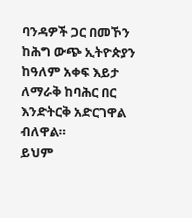ባንዳዎች ጋር በመኾን ከሕግ ውጭ ኢትዮጵያን ከዓለም አቀፍ እይታ ለማራቅ ከባሕር በር እንድትርቅ አድርገዋል ብለዋል።
ይህም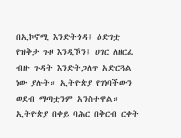በኢኮኖሚ እንድትጎዳ፤ ዕድገቷ የዝቅታ ጉዞ እንዲኾን፤ ሀገር ለዘርፈ ብዙ ጉዳት እንድትጋለጥ አድርጓል ነው ያሉት። ኢትዮጵያ የገነባችውን ወደብ ማጣቷንም አንስተዋል።
ኢትዮጵያ በቀይ ባሕር በቅርብ ርቀት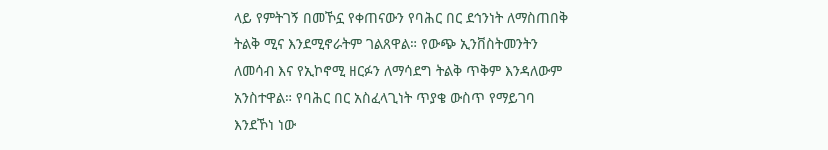ላይ የምትገኝ በመኾኗ የቀጠናውን የባሕር በር ደኅንነት ለማስጠበቅ ትልቅ ሚና እንደሚኖራትም ገልጸዋል። የውጭ ኢንቨስትመንትን ለመሳብ እና የኢኮኖሚ ዘርፉን ለማሳደግ ትልቅ ጥቅም እንዳለውም አንስተዋል። የባሕር በር አስፈላጊነት ጥያቄ ውስጥ የማይገባ እንደኾነ ነው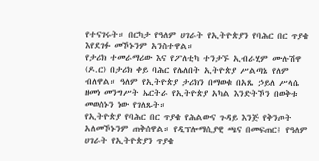የተናገሩት። በርካታ የዓለም ሀገራት የኢትዮጵያን የባሕር በር ጥያቄ እየደገፉ መኾኑንም አንስተዋል።
የታሪክ ተመራማሪው እና የፖለቲካ ተንታኙ ኢብራሂም ሙሉሽዋ (ዶ.ር) በታሪክ ቀይ ባሕር የሌለበት ኢትዮጵያ ሥልጣኔ የለም ብለዋል። ዓለም የኢትዮጵያ ታሪክን በማወቁ በአጼ ኃይለ ሥላሴ ዘመነ መንግሥት ኤርትራ የኢትዮጵያ አካል እንድትኾን በወቅቱ መወሰኑን ነው የገለጹት።
የኢትዮጵያ የባሕር በር ጥያቄ የሕልውና ጉዳይ እንጅ የቅንጦት አለመኾኑንም ጠቅሰዋል። የዲፕሎማሲያዊ ጫና በመፍጠር፤ የዓለም ሀገራት የኢትዮጵያን ጥያቄ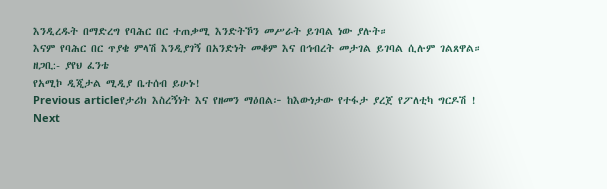እንዲረዱት በማድረግ የባሕር በር ተጠቃሚ እንድትኾን መሥራት ይገባል ነው ያሉት።
እናም የባሕር በር ጥያቄ ምላሽ እንዲያገኝ በአንድነት መቆም እና በኅብረት መታገል ይገባል ሲሉም ገልጸዋል።
ዘጋቢ:- ያየህ ፈንቴ
የአሚኮ ዲጂታል ሚዲያ ቤተሰብ ይሁኑ!
Previous articleየታሪክ እስረኝነት እና የዘመን ማዕበል፦ ከእውነታው የተፋታ ያረጀ የፖለቲካ ግርዶሽ !
Next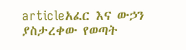articleአፈር እና ውኃን ያስታረቀው የወጣት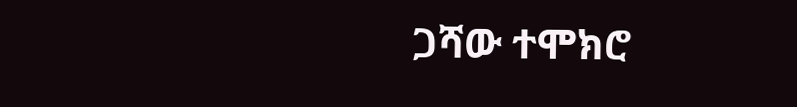ጋሻው ተሞክሮ